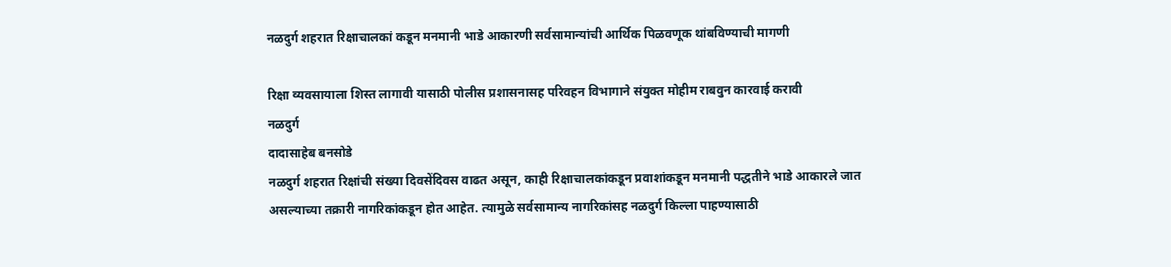नळदुर्ग शहरात रिक्षाचालकां कडून मनमानी भाडे आकारणी सर्वसामान्यांची आर्थिक पिळवणूक थांबविण्याची मागणी

रिक्षा व्यवसायाला शिस्त लागावी यासाठी पोलीस प्रशासनासह परिवहन विभागाने संयुक्त मोहीम राबवुन कारवाई करावी
नळदुर्ग
दादासाहेब बनसोडे
नळदुर्ग शहरात रिक्षांची संख्या दिवसेंदिवस वाढत असून, काही रिक्षाचालकांकडून प्रवाशांकडून मनमानी पद्धतीने भाडे आकारले जात असल्याच्या तक्रारी नागरिकांकडून होत आहेत. त्यामुळे सर्वसामान्य नागरिकांसह नळदुर्ग किल्ला पाहण्यासाठी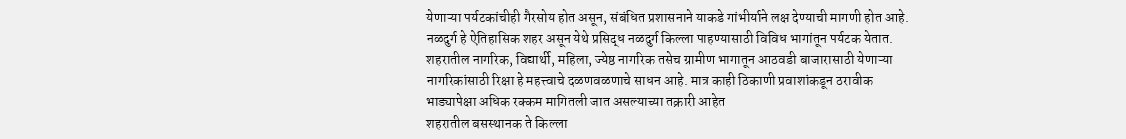येणाऱ्या पर्यटकांचीही गैरसोय होत असून, संबंधित प्रशासनाने याकडे गांभीर्याने लक्ष देण्याची मागणी होत आहे.
नळदुर्ग हे ऐतिहासिक शहर असून येथे प्रसिद्ध नळदुर्ग किल्ला पाहण्यासाठी विविध भागांतून पर्यटक येतात. शहरातील नागरिक, विद्यार्थी, महिला, ज्येष्ठ नागरिक तसेच ग्रामीण भागातून आठवडी बाजारासाठी येणाऱ्या नागरिकांसाठी रिक्षा हे महत्त्वाचे दळणवळणाचे साधन आहे. मात्र काही ठिकाणी प्रवाशांकडून ठरावीक भाड्यापेक्षा अधिक रक्कम मागितली जात असल्याच्या तक्रारी आहेत
शहरातील बसस्थानक ते किल्ला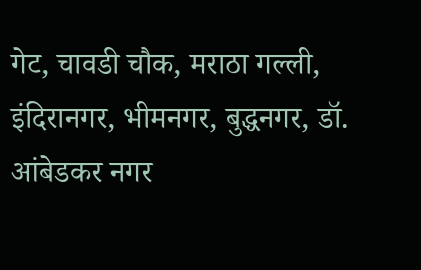गेट, चावडी चौक, मराठा गल्ली, इंदिरानगर, भीमनगर, बुद्धनगर, डॉ. आंबेडकर नगर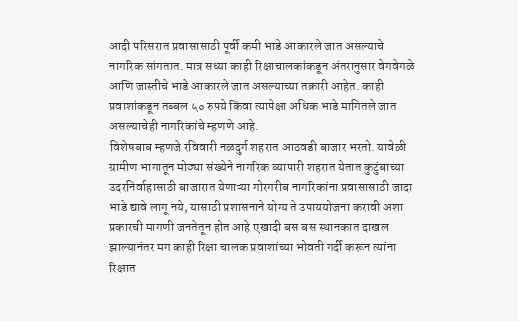आदी परिसरात प्रवासासाठी पूर्वी कमी भाडे आकारले जात असल्याचे नागरिक सांगतात. मात्र सध्या काही रिक्षाचालकांकडून अंतरानुसार वेगवेगळे आणि जास्तीचे भाडे आकारले जात असल्याच्या तक्रारी आहेत. काही प्रवाशांकडून तब्बल ५० रुपये किंवा त्यापेक्षा अधिक भाडे मागितले जात असल्याचेही नागरिकांचे म्हणणे आहे.
विशेषबाब म्हणजे रविवारी नळदुर्ग शहरात आठवडी बाजार भरतो. यावेळी ग्रामीण भागातून मोठ्या संख्येने नागरिक व्यापारी शहरात येतात कुटुंबाच्या उदरनिर्वाहासाठी बाजारात येणाऱ्या गोरगरीब नागरिकांना प्रवासासाठी जादा भाडे द्यावे लागू नये, यासाठी प्रशासनाने योग्य ते उपाययोजना करावी अशा प्रकारची मागणी जनतेतून होत आहे एखादी बस बस स्थानकात दाखल झाल्यानंतर मग काही रिक्षा चालक प्रवाशांच्या भोवती गर्दी करून त्यांना रिक्षात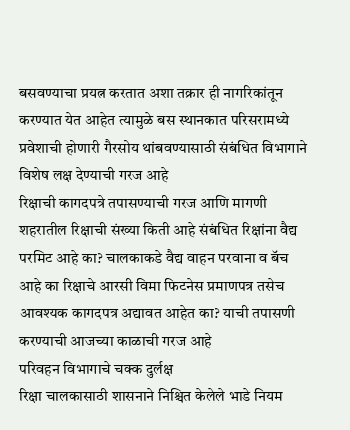बसवण्याचा प्रयत्न करतात अशा तक्रार ही नागरिकांतून करण्यात येत आहेत त्यामुळे बस स्थानकात परिसरामध्ये प्रवेशाची होणारी गैरसोय थांबवण्यासाठी संबंधित विभागाने विशेष लक्ष देण्याची गरज आहे
रिक्षाची कागदपत्रे तपासण्याची गरज आणि मागणी
शहरातील रिक्षाची संख्या किती आहे संबंधित रिक्षांना वैद्य परमिट आहे का? चालकाकडे वैद्य वाहन परवाना व बॅच आहे का रिक्षाचे आरसी विमा फिटनेस प्रमाणपत्र तसेच आवश्यक कागदपत्र अद्यावत आहेत का? याची तपासणी करण्याची आजच्या काळाची गरज आहे
परिवहन विभागाचे चक्क दुर्लक्ष
रिक्षा चालकासाठी शासनाने निश्चित केलेले भाडे नियम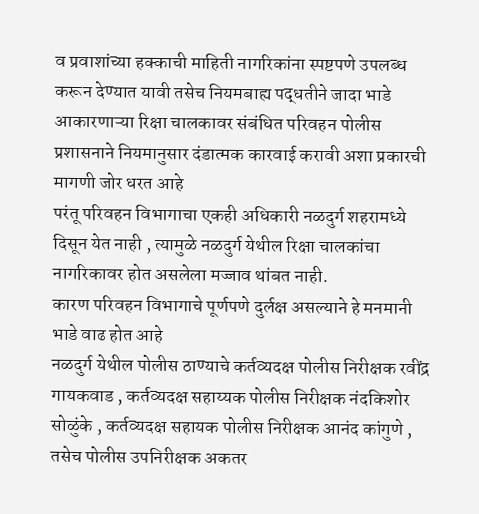व प्रवाशांच्या हक्काची माहिती नागरिकांना स्पष्टपणे उपलब्ध करून देण्यात यावी तसेच नियमबाह्य पद्धतीने जादा भाडे आकारणाऱ्या रिक्षा चालकावर संबंधित परिवहन पोलीस प्रशासनाने नियमानुसार दंडात्मक कारवाई करावी अशा प्रकारची मागणी जोर धरत आहे
परंतू परिवहन विभागाचा एकही अधिकारी नळदुर्ग शहरामध्ये दिसून येत नाही , त्यामुळे नळदुर्ग येथील रिक्षा चालकांचा नागरिकावर होत असलेला मज्जाव थांबत नाही.
कारण परिवहन विभागाचे पूर्णपणे दुर्लक्ष असल्याने हे मनमानी भाडे वाढ होत आहे
नळदुर्ग येथील पोलीस ठाण्याचे कर्तव्यदक्ष पोलीस निरीक्षक रवींद्र गायकवाड , कर्तव्यदक्ष सहाय्यक पोलीस निरीक्षक नंदकिशोर सोळुंके , कर्तव्यदक्ष सहायक पोलीस निरीक्षक आनंद कांगुणे , तसेच पोलीस उपनिरीक्षक अकतर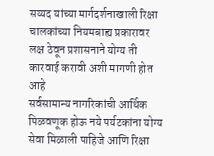सय्यद यांच्या मार्गदर्शनाखाली रिक्षा चालकांच्या नियमबाह्य प्रकारावर लक्ष ठेवून प्रशासनाने योग्य ती कारवाई करावी अशी मागणी होत आहे
सर्वसामान्य नागरिकांची आर्थिक पिळवणूक होऊ नये पर्यटकांना योग्य सेवा मिळाली पाहिजे आणि रिक्षा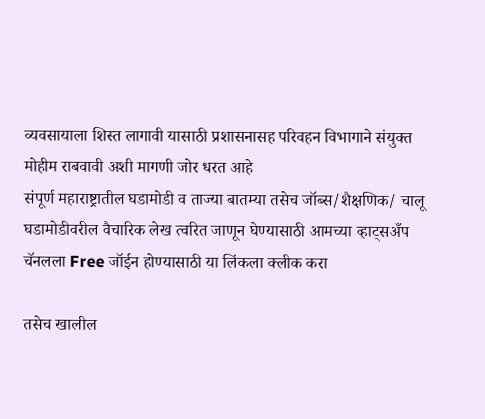व्यवसायाला शिस्त लागावी यासाठी प्रशासनासह परिवहन विभागाने संयुक्त मोहीम राबवावी अशी मागणी जोर धरत आहे
संपूर्ण महाराष्ट्रातील घडामोडी व ताज्या बातम्या तसेच जॉब्स/शैक्षणिक/ चालू घडामोडीवरील वैचारिक लेख त्वरित जाणून घेण्यासाठी आमच्या व्हाट्सअँप चॅनलला Free जॉईन होण्यासाठी या लिंकला क्लीक करा

तसेच खालील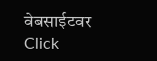वेबसाईटवर Click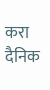करा
दैनिक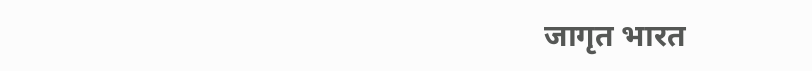जागृत भारत